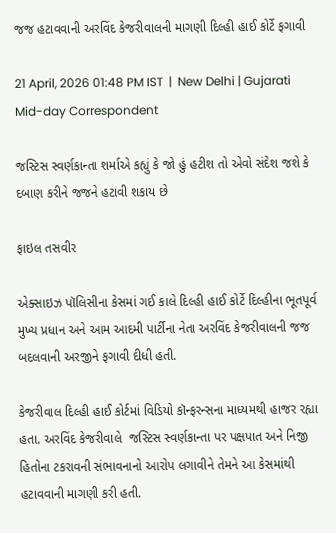જજ હટાવવાની અરવિંદ કેજરીવાલની માગણી દિલ્હી હાઈ કોર્ટે ફગાવી

21 April, 2026 01:48 PM IST  |  New Delhi | Gujarati Mid-day Correspondent

જસ્ટિસ સ્વર્ણકાન્તા શર્માએ કહ્યું કે જો હું હટીશ તો એવો સંદેશ જશે કે દબાણ કરીને જજને હટાવી શકાય છે

ફાઇલ તસવીર

એક્સાઇઝ પૉલિસીના કેસમાં ગઈ કાલે દિલ્હી હાઈ કોર્ટે દિલ્હીના ભૂતપૂર્વ મુખ્ય પ્રધાન અને આમ આદમી પાર્ટીના નેતા અરવિંદ કેજરીવાલની જજ બદલવાની અરજીને ફગાવી દીધી હતી.

કેજરીવાલ દિલ્હી હાઈ કોર્ટમાં વિડિયો કૉન્ફરન્સના માધ્યમથી હાજર રહ્યા હતા. અરવિંદ કેજરીવાલે  જસ્ટિસ સ્વર્ણકાન્તા પર પક્ષપાત અને નિજી હિતોના ટકરાવની સંભાવનાનો આરોપ લગાવીને તેમને આ કેસમાંથી હટાવવાની માગણી કરી હતી.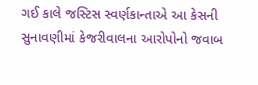ગઈ કાલે જસ્ટિસ સ્વર્ણકાન્તાએ આ કેસની સુનાવણીમાં કેજરીવાલના આરોપોનો જવાબ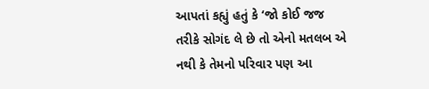આપતાં કહ્યું હતું કે ‘જો કોઈ જજ તરીકે સોગંદ લે છે તો એનો મતલબ એ નથી કે તેમનો પરિવાર પણ આ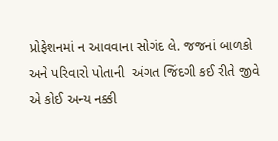પ્રોફેશનમાં ન આવવાના સોગંદ લે. જજનાં બાળકો અને પરિવારો પોતાની  અંગત જિંદગી કઈ રીતે જીવે એ કોઈ અન્ય નક્કી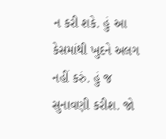ન કરી શકે. હું આ કેસમાંથી ખુદને અલગ નહીં કરું. હું જ સુનાવણી કરીશ. જો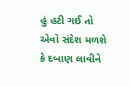હું હટી ગઈ તો એવો સંદેશ મળશે કે દબાણ લાવીને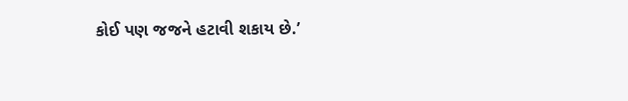કોઈ પણ જજને હટાવી શકાય છે.’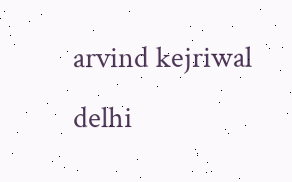arvind kejriwal delhi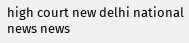high court new delhi national news news